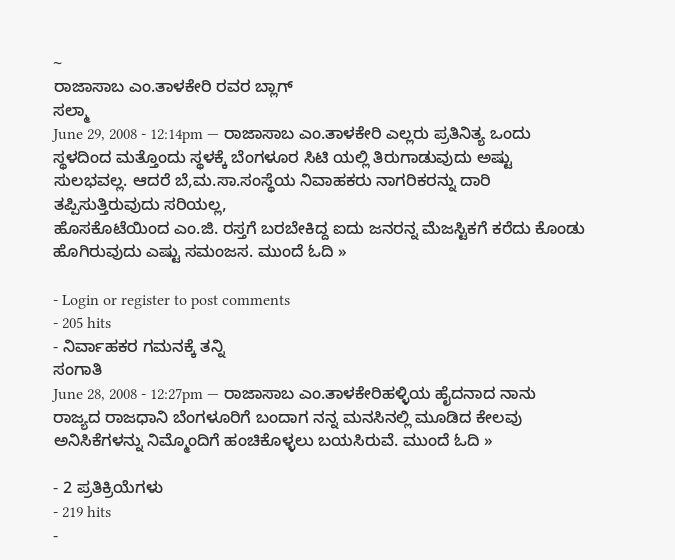~
ರಾಜಾಸಾಬ ಎಂ.ತಾಳಕೇರಿ ರವರ ಬ್ಲಾಗ್
ಸಲ್ಮಾ
June 29, 2008 - 12:14pm — ರಾಜಾಸಾಬ ಎಂ.ತಾಳಕೇರಿ ಎಲ್ಲರು ಪ್ರತಿನಿತ್ಯ ಒಂದು ಸ್ಥಳದಿಂದ ಮತ್ತೊಂದು ಸ್ಥಳಕ್ಕೆ ಬೆಂಗಳೂರ ಸಿಟಿ ಯಲ್ಲಿ ತಿರುಗಾಡುವುದು ಅಷ್ಟು ಸುಲಭವಲ್ಲ. ಆದರೆ ಬೆ,ಮ.ಸಾ.ಸಂಸ್ಥೆಯ ನಿವಾಹಕರು ನಾಗರಿಕರನ್ನು ದಾರಿ ತಪ್ಪಿಸುತ್ತಿರುವುದು ಸರಿಯಲ್ಲ,
ಹೊಸಕೊಟೆಯಿಂದ ಎಂ.ಜಿ. ರಸ್ತಗೆ ಬರಬೇಕಿದ್ದ ಐದು ಜನರನ್ನ ಮೆಜಸ್ಟಿಕಗೆ ಕರೆದು ಕೊಂಡು ಹೊಗಿರುವುದು ಎಷ್ಟು ಸಮಂಜಸ. ಮುಂದೆ ಓದಿ »

- Login or register to post comments
- 205 hits
- ನಿರ್ವಾಹಕರ ಗಮನಕ್ಕೆ ತನ್ನಿ
ಸಂಗಾತಿ
June 28, 2008 - 12:27pm — ರಾಜಾಸಾಬ ಎಂ.ತಾಳಕೇರಿಹಳ್ಳಿಯ ಹೈದನಾದ ನಾನು ರಾಜ್ಯದ ರಾಜಧಾನಿ ಬೆಂಗಳೂರಿಗೆ ಬಂದಾಗ ನನ್ನ ಮನಸಿನಲ್ಲಿ ಮೂಡಿದ ಕೇಲವು ಅನಿಸಿಕೆಗಳನ್ನು ನಿಮ್ಮೊಂದಿಗೆ ಹಂಚಿಕೊಳ್ಳಲು ಬಯಸಿರುವೆ. ಮುಂದೆ ಓದಿ »

- 2 ಪ್ರತಿಕ್ರಿಯೆಗಳು
- 219 hits
-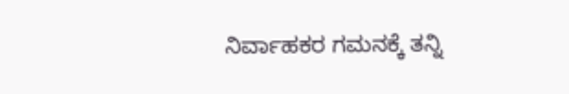ನಿರ್ವಾಹಕರ ಗಮನಕ್ಕೆ ತನ್ನಿ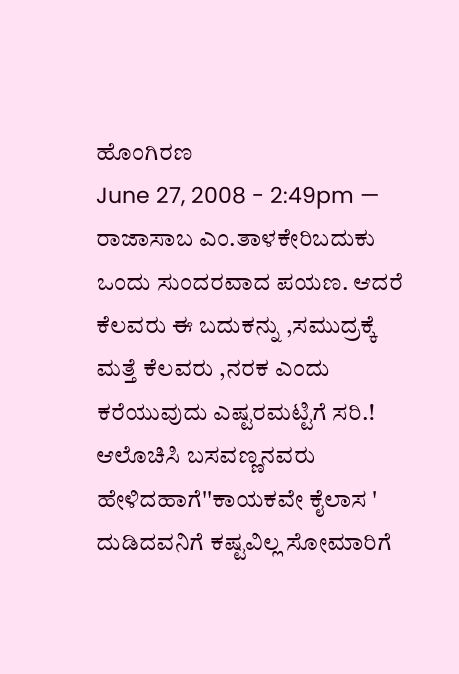ಹೊಂಗಿರಣ
June 27, 2008 - 2:49pm — ರಾಜಾಸಾಬ ಎಂ.ತಾಳಕೇರಿಬದುಕು ಒಂದು ಸುಂದರವಾದ ಪಯಣ. ಆದರೆ ಕೆಲವರು ಈ ಬದುಕನ್ನು ,ಸಮುದ್ರಕ್ಕೆ ಮತ್ತೆ ಕೆಲವರು ,ನರಕ ಎಂದು ಕರೆಯುವುದು ಎಷ್ಟರಮಟ್ಟಿಗೆ ಸರಿ.! ಆಲೊಚಿಸಿ ಬಸವಣ್ಣನವರು ಹೇಳಿದಹಾಗೆ''ಕಾಯಕವೇ ಕೈಲಾಸ ' ದುಡಿದವನಿಗೆ ಕಷ್ಟವಿಲ್ಲ ಸೋಮಾರಿಗೆ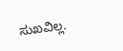ಸುಖವಿಲ್ಲ.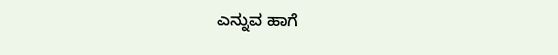ಎನ್ನುವ ಹಾಗೆ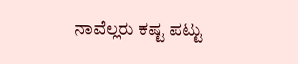ನಾವೆಲ್ಲರು ಕಷ್ಟ ಪಟ್ಟು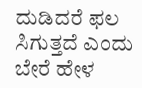ದುಡಿದರೆ ಫಲ ಸಿಗುತ್ತದೆ ಎಂದು ಬೇರೆ ಹೇಳ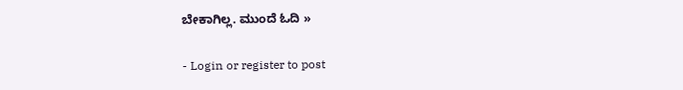ಬೇಕಾಗಿಲ್ಲ. ಮುಂದೆ ಓದಿ »

- Login or register to post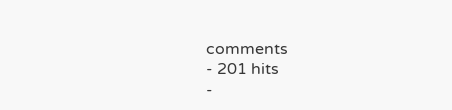comments
- 201 hits
-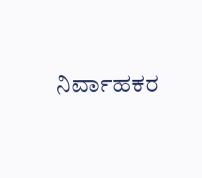ನಿರ್ವಾಹಕರ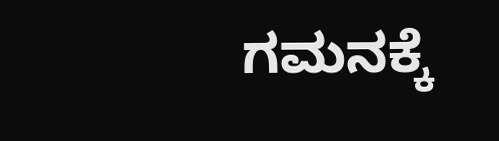ಗಮನಕ್ಕೆ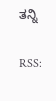ತನ್ನಿ

RSS: